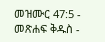መዝሙር 47:5 - መጽሐፍ ቅዱስ -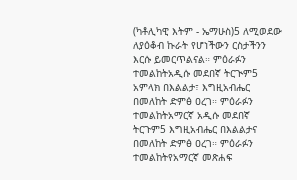(ካቶሊካዊ እትም - ኤማሁስ)5 ለሚወደው ለያዕቆብ ኩራት የሆነችውን ርስታችንን እርሱ ይመርጥልናል። ምዕራፉን ተመልከትአዲሱ መደበኛ ትርጒም5 አምላክ በእልልታ፣ እግዚአብሔር በመለከት ድምፅ ዐረገ። ምዕራፉን ተመልከትአማርኛ አዲሱ መደበኛ ትርጉም5 እግዚአብሔር በእልልታና በመለከት ድምፅ ዐረገ። ምዕራፉን ተመልከትየአማርኛ መጽሐፍ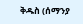ቅዱስ (ሰማንያ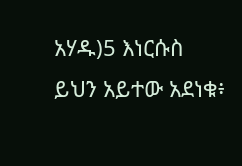አሃዱ)5 እነርሱስ ይህን አይተው አደነቁ፥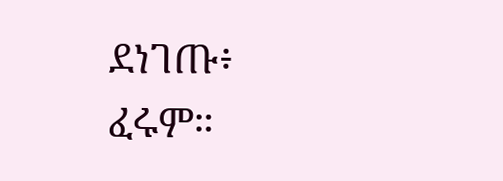ደነገጡ፥ ፈሩም።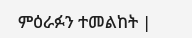ምዕራፉን ተመልከት |